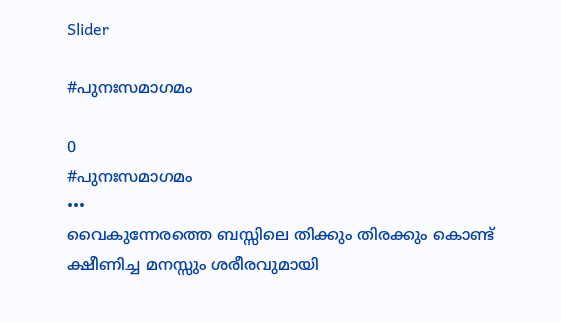Slider

#പുനഃസമാഗമം

0
#പുനഃസമാഗമം
•••
വൈകുന്നേരത്തെ ബസ്സിലെ തിക്കും തിരക്കും കൊണ്ട് ക്ഷീണിച്ച മനസ്സും ശരീരവുമായി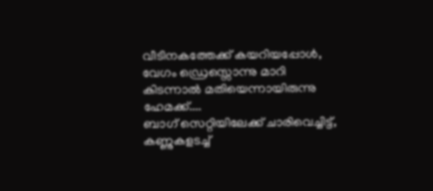വീടിനകത്തേക്ക് കയറിയപ്പോൾ, വേഗം ഡ്രെസ്സൊന്നു മാറി കിടന്നാൽ മതിയെന്നായിരുന്നു ഹേമക്ക്....
ബാഗ് സെറ്റിയിലേക്ക് ചാരിവെച്ചിട്ട്, കണ്ണുകളടച്ച്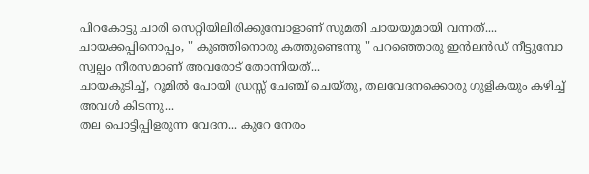പിറകോട്ടു ചാരി സെറ്റിയിലിരിക്കുമ്പോളാണ് സുമതി ചായയുമായി വന്നത്....
ചായക്കപ്പിനൊപ്പം, " കുഞ്ഞിനൊരു കത്തുണ്ടെന്നു " പറഞ്ഞൊരു ഇൻലൻഡ് നീട്ടുമ്പോ സ്വല്പം നീരസമാണ് അവരോട് തോന്നിയത്...
ചായകുടിച്ച്, റൂമിൽ പോയി ഡ്രസ്സ്‌ ചേഞ്ച് ചെയ്തു, തലവേദനക്കൊരു ഗുളികയും കഴിച്ച് അവൾ കിടന്നു...
തല പൊട്ടിപ്പിളരുന്ന വേദന... കുറേ നേരം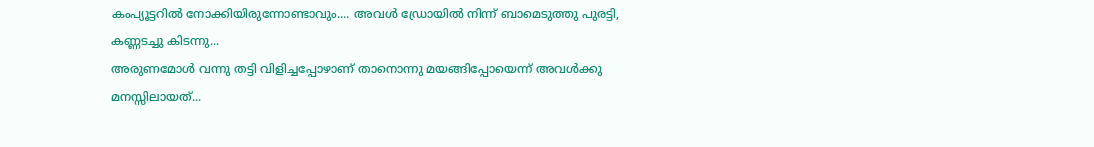കംപ്യൂട്ടറിൽ നോക്കിയിരുന്നോണ്ടാവും.... അവൾ ഡ്രോയിൽ നിന്ന് ബാമെടുത്തു പുരട്ടി, കണ്ണടച്ചു കിടന്നു...
അരുണമോൾ വന്നു തട്ടി വിളിച്ചപ്പോഴാണ് താനൊന്നു മയങ്ങിപ്പോയെന്ന് അവൾക്കു മനസ്സിലായത്...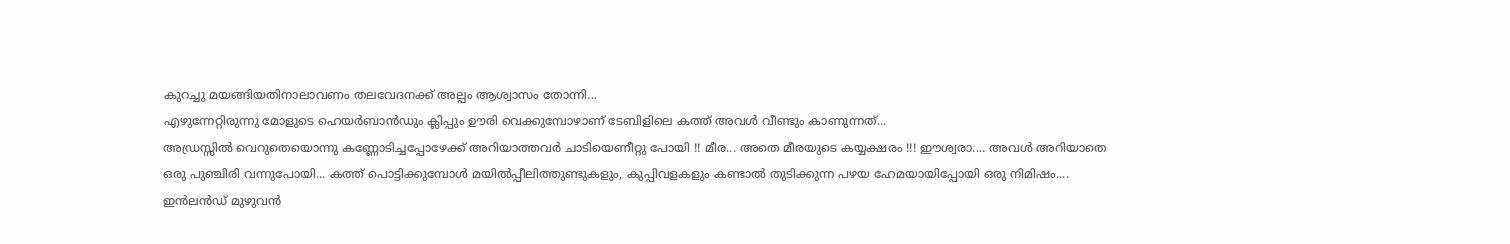കുറച്ചു മയങ്ങിയതിനാലാവണം തലവേദനക്ക് അല്പം ആശ്വാസം തോന്നി...
എഴുന്നേറ്റിരുന്നു മോളുടെ ഹെയർബാൻഡും ക്ലിപ്പും ഊരി വെക്കുമ്പോഴാണ് ടേബിളിലെ കത്ത് അവൾ വീണ്ടും കാണുന്നത്...
അഡ്രസ്സിൽ വെറുതെയൊന്നു കണ്ണോടിച്ചപ്പോഴേക്ക് അറിയാത്തവർ ചാടിയെണീറ്റു പോയി !! മീര... അതെ മീരയുടെ കയ്യക്ഷരം !!! ഈശ്വരാ.... അവൾ അറിയാതെ ഒരു പുഞ്ചിരി വന്നുപോയി... കത്ത്‌ പൊട്ടിക്കുമ്പോൾ മയിൽ‌പ്പീലിത്തുണ്ടുകളും, കുപ്പിവളകളും കണ്ടാൽ തുടിക്കുന്ന പഴയ ഹേമയായിപ്പോയി ഒരു നിമിഷം....
ഇൻലൻഡ് മുഴുവൻ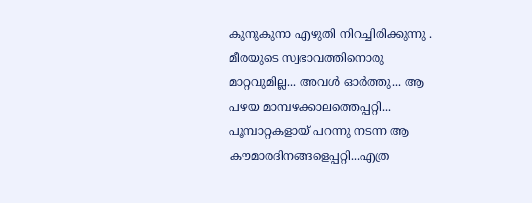കുനുകുനാ എഴുതി നിറച്ചിരിക്കുന്നു . മീരയുടെ സ്വഭാവത്തിനൊരു മാറ്റവുമില്ല... അവൾ ഓർത്തു... ആ പഴയ മാമ്പഴക്കാലത്തെപ്പറ്റി... പൂമ്പാറ്റകളായ് പറന്നു നടന്ന ആ കൗമാരദിനങ്ങളെപ്പറ്റി...എത്ര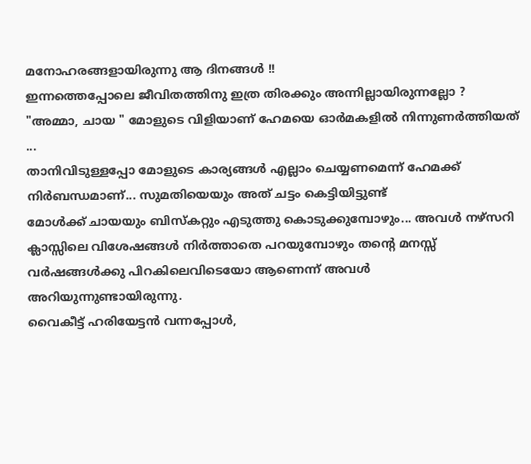മനോഹരങ്ങളായിരുന്നു ആ ദിനങ്ങൾ !!
ഇന്നത്തെപ്പോലെ ജീവിതത്തിനു ഇത്ര തിരക്കും അന്നില്ലായിരുന്നല്ലോ ?
"അമ്മാ, ചായ " മോളുടെ വിളിയാണ് ഹേമയെ ഓർമകളിൽ നിന്നുണർത്തിയത് ...
താനിവിടുള്ളപ്പോ മോളുടെ കാര്യങ്ങൾ എല്ലാം ചെയ്യണമെന്ന് ഹേമക്ക് നിർബന്ധമാണ്... സുമതിയെയും അത്‍ ചട്ടം കെട്ടിയിട്ടുണ്ട്
മോൾക്ക് ചായയും ബിസ്കറ്റും എടുത്തു കൊടുക്കുമ്പോഴും... അവൾ നഴ്സറി ക്ലാസ്സിലെ വിശേഷങ്ങൾ നിർത്താതെ പറയുമ്പോഴും തന്റെ മനസ്സ് വർഷങ്ങൾക്കു പിറകിലെവിടെയോ ആണെന്ന് അവൾ അറിയുന്നുണ്ടായിരുന്നു.
വൈകീട്ട് ഹരിയേട്ടൻ വന്നപ്പോൾ,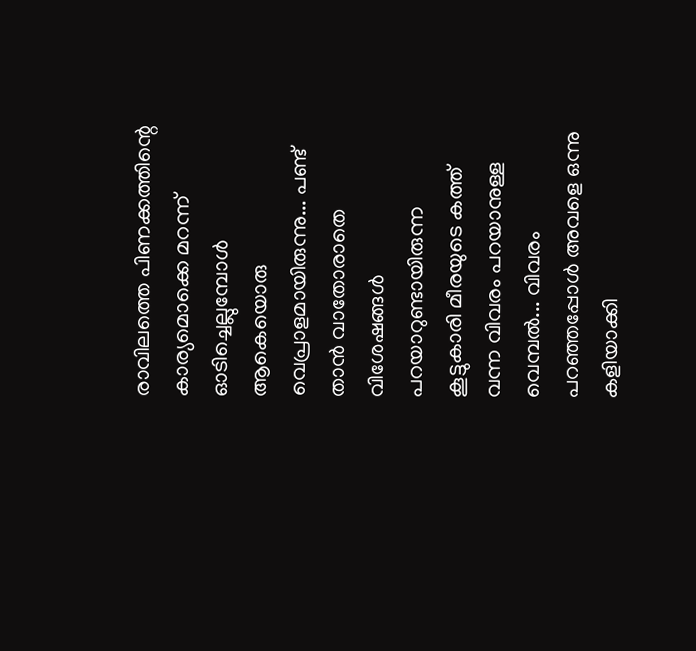രാവിലത്തെ പിണക്കത്തിന്റെ കാര്യമൊക്കെ മറന്ന് ഓടിച്ചെല്ലുമ്പോൾ ആകെയൊരു വെപ്രാളമായിരുന്നു... പണ്ട് താൻ വാതോരാതെ വിശേഷങ്ങൾ പറയാറുണ്ടായിരുന്ന കൂട്ടുകാരി മീരയുടെ കത്ത് വന്ന വിവരം പറയാനുള്ള വെമ്പൽ... വിവരം പറഞ്ഞപ്പോൾ അവളെ ഒന്നു കളിയാക്കി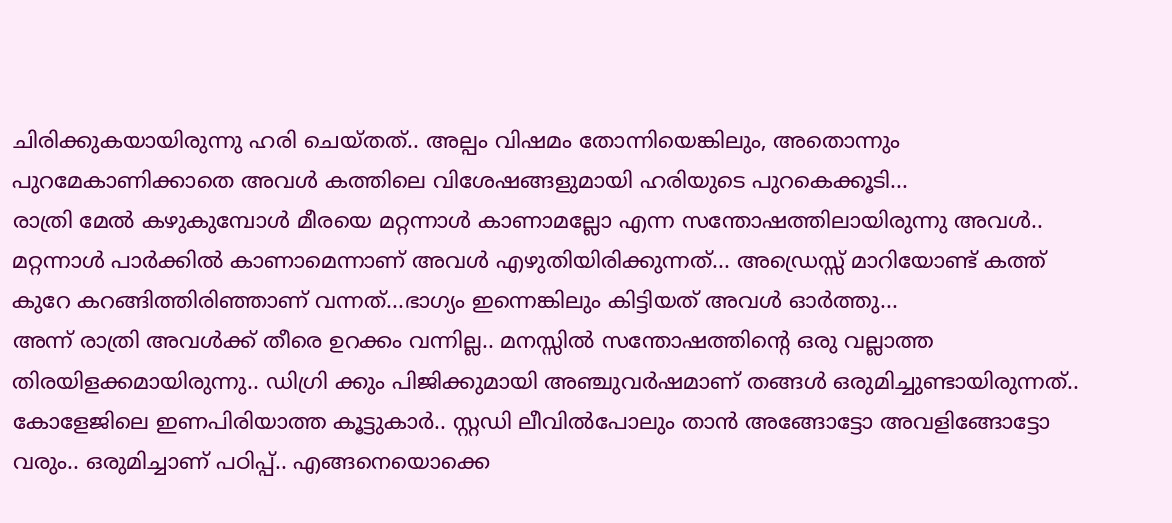ചിരിക്കുകയായിരുന്നു ഹരി ചെയ്തത്.. അല്പം വിഷമം തോന്നിയെങ്കിലും, അതൊന്നും പുറമേകാണിക്കാതെ അവൾ കത്തിലെ വിശേഷങ്ങളുമായി ഹരിയുടെ പുറകെക്കൂടി...
രാത്രി മേൽ കഴുകുമ്പോൾ മീരയെ മറ്റന്നാൾ കാണാമല്ലോ എന്ന സന്തോഷത്തിലായിരുന്നു അവൾ.. മറ്റന്നാൾ പാർക്കിൽ കാണാമെന്നാണ് അവൾ എഴുതിയിരിക്കുന്നത്... അഡ്രെസ്സ് മാറിയോണ്ട് കത്ത് കുറേ കറങ്ങിത്തിരിഞ്ഞാണ് വന്നത്...ഭാഗ്യം ഇന്നെങ്കിലും കിട്ടിയത് അവൾ ഓർത്തു...
അന്ന് രാത്രി അവൾക്ക് തീരെ ഉറക്കം വന്നില്ല.. മനസ്സിൽ സന്തോഷത്തിന്റെ ഒരു വല്ലാത്ത തിരയിളക്കമായിരുന്നു.. ഡിഗ്രി ക്കും പിജിക്കുമായി അഞ്ചുവർഷമാണ് തങ്ങൾ ഒരുമിച്ചുണ്ടായിരുന്നത്.. കോളേജിലെ ഇണപിരിയാത്ത കൂട്ടുകാർ.. സ്റ്റഡി ലീവിൽപോലും താൻ അങ്ങോട്ടോ അവളിങ്ങോട്ടോ വരും.. ഒരുമിച്ചാണ് പഠിപ്പ്.. എങ്ങനെയൊക്കെ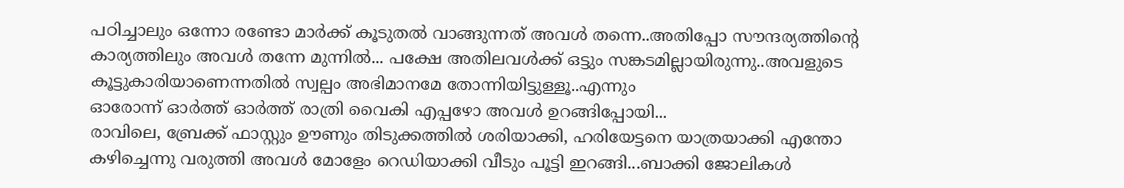പഠിച്ചാലും ഒന്നോ രണ്ടോ മാർക്ക് കൂടുതൽ വാങ്ങുന്നത് അവൾ തന്നെ..അതിപ്പോ സൗന്ദര്യത്തിന്റെ കാര്യത്തിലും അവൾ തന്നേ മുന്നിൽ... പക്ഷേ അതിലവൾക്ക് ഒട്ടും സങ്കടമില്ലായിരുന്നു..അവളുടെ കൂട്ടുകാരിയാണെന്നതിൽ സ്വല്പം അഭിമാനമേ തോന്നിയിട്ടുള്ളൂ..എന്നും
ഓരോന്ന് ഓർത്ത് ഓർത്ത് രാത്രി വൈകി എപ്പഴോ അവൾ ഉറങ്ങിപ്പോയി...
രാവിലെ, ബ്രേക്ക് ഫാസ്റ്റും ഊണും തിടുക്കത്തിൽ ശരിയാക്കി, ഹരിയേട്ടനെ യാത്രയാക്കി എന്തോ കഴിച്ചെന്നു വരുത്തി അവൾ മോളേം റെഡിയാക്കി വീടും പൂട്ടി ഇറങ്ങി...ബാക്കി ജോലികൾ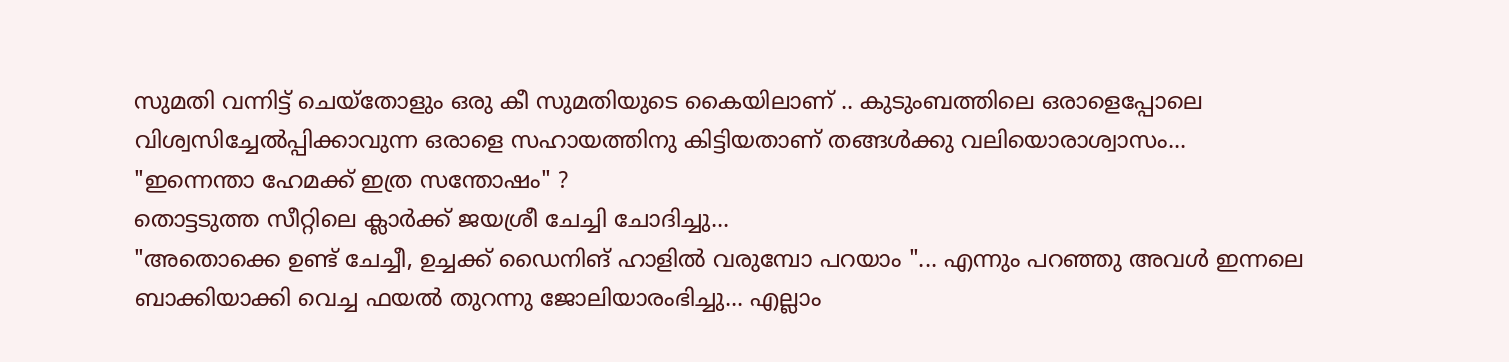സുമതി വന്നിട്ട് ചെയ്തോളും ഒരു കീ സുമതിയുടെ കൈയിലാണ് .. കുടുംബത്തിലെ ഒരാളെപ്പോലെ വിശ്വസിച്ചേൽപ്പിക്കാവുന്ന ഒരാളെ സഹായത്തിനു കിട്ടിയതാണ് തങ്ങൾക്കു വലിയൊരാശ്വാസം...
"ഇന്നെന്താ ഹേമക്ക് ഇത്ര സന്തോഷം" ?
തൊട്ടടുത്ത സീറ്റിലെ ക്ലാർക്ക് ജയശ്രീ ചേച്ചി ചോദിച്ചു...
"അതൊക്കെ ഉണ്ട് ചേച്ചീ, ഉച്ചക്ക് ഡൈനിങ് ഹാളിൽ വരുമ്പോ പറയാം "... എന്നും പറഞ്ഞു അവൾ ഇന്നലെ ബാക്കിയാക്കി വെച്ച ഫയൽ തുറന്നു ജോലിയാരംഭിച്ചു... എല്ലാം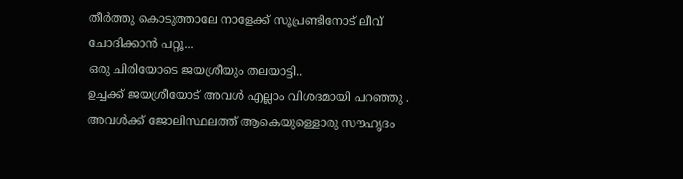തീർത്തു കൊടുത്താലേ നാളേക്ക് സൂപ്രണ്ടിനോട് ലീവ് ചോദിക്കാൻ പറ്റൂ...
ഒരു ചിരിയോടെ ജയശ്രീയും തലയാട്ടി..
ഉച്ചക്ക് ജയശ്രീയോട് അവൾ എല്ലാം വിശദമായി പറഞ്ഞു . അവൾക്ക് ജോലിസ്ഥലത്ത് ആകെയുള്ളൊരു സൗഹൃദം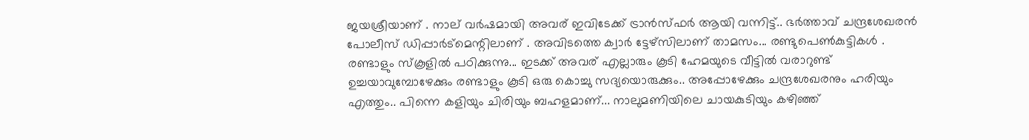ജയശ്രീയാണ് . നാല് വർഷമായി അവര് ഇവിടേക്ക് ട്രാൻസ്ഫർ ആയി വന്നിട്ട്.. ഭർത്താവ് ചന്ദ്രശേഖരൻ പോലീസ് ഡിപ്പാർട്മെന്റിലാണ് . അവിടത്തെ ക്വാർ ട്ടേഴ്സിലാണ് താമസം... രണ്ടുപെൺകുട്ടികൾ . രണ്ടാളും സ്കൂളിൽ പഠിക്കുന്നു... ഇടക്ക് അവര് എല്ലാരും കൂടി ഹേമയുടെ വീട്ടിൽ വരാറുണ്ട് ഉച്ചയാവുമ്പോഴേക്കും രണ്ടാളും കൂടി ഒരു കൊച്ചു സദ്യയൊരുക്കും.. അപ്പോഴേക്കും ചന്ദ്രശേഖരനും ഹരിയും എത്തും.. പിന്നെ കളിയും ചിരിയും ബഹളമാണ്... നാലുമണിയിലെ ചായകുടിയും കഴിഞ്ഞ്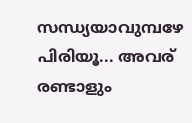സന്ധ്യയാവുമ്പഴേ പിരിയൂ... അവര് രണ്ടാളും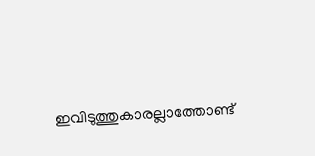ഇവിടുത്തുകാരല്ലാത്തോണ്ട്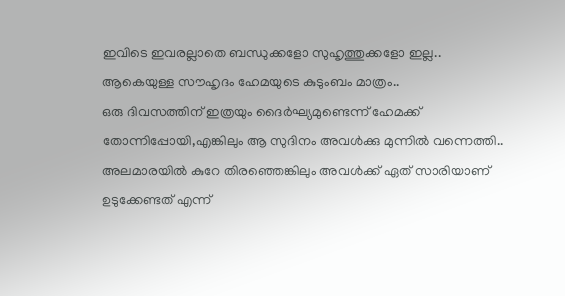ഇവിടെ ഇവരല്ലാതെ ബന്ധുക്കളോ സുഹൃത്തുക്കളോ ഇല്ല.. ആകെയുള്ള സൗഹൃദം ഹേമയുടെ കുടുംബം മാത്രം..
ഒരു ദിവസത്തിന് ഇത്രയും ദൈർഘ്യമുണ്ടെന്ന് ഹേമക്ക് തോന്നിപ്പോയി,എങ്കിലും ആ സുദിനം അവൾക്കു മുന്നിൽ വന്നെത്തി.. അലമാരയിൽ കുറേ തിരഞ്ഞെങ്കിലും അവൾക്ക് ഏത് സാരിയാണ് ഉടുക്കേണ്ടത് എന്ന്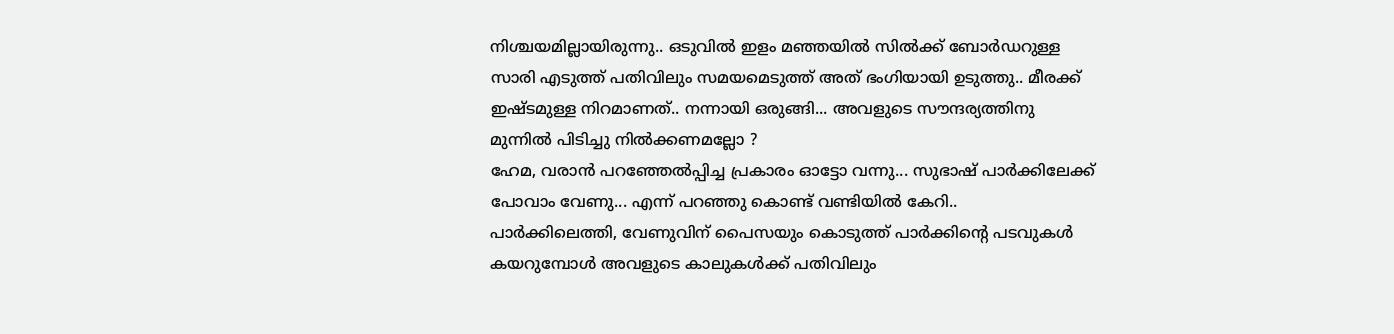നിശ്ചയമില്ലായിരുന്നു.. ഒടുവിൽ ഇളം മഞ്ഞയിൽ സിൽക്ക് ബോർഡറുള്ള സാരി എടുത്ത് പതിവിലും സമയമെടുത്ത് അത്‍ ഭംഗിയായി ഉടുത്തു.. മീരക്ക് ഇഷ്ടമുള്ള നിറമാണത്.. നന്നായി ഒരുങ്ങി... അവളുടെ സൗന്ദര്യത്തിനു മുന്നിൽ പിടിച്ചു നിൽക്കണമല്ലോ ?
ഹേമ, വരാൻ പറഞ്ഞേൽപ്പിച്ച പ്രകാരം ഓട്ടോ വന്നു... സുഭാഷ് പാർക്കിലേക്ക് പോവാം വേണു... എന്ന് പറഞ്ഞു കൊണ്ട് വണ്ടിയിൽ കേറി..
പാർക്കിലെത്തി, വേണുവിന് പൈസയും കൊടുത്ത് പാർക്കിന്റെ പടവുകൾ കയറുമ്പോൾ അവളുടെ കാലുകൾക്ക് പതിവിലും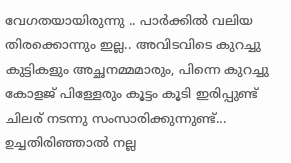വേഗതയായിരുന്നു .. പാർക്കിൽ വലിയ തിരക്കൊന്നും ഇല്ല.. അവിടവിടെ കുറച്ചു കുട്ടികളും അച്ഛനമ്മമാരും, പിന്നെ കുറച്ചു കോളജ് പിള്ളേരും കൂട്ടം കൂടി ഇരിപ്പുണ്ട് ചിലര് നടന്നു സംസാരിക്കുന്നുണ്ട്... ഉച്ചതിരിഞ്ഞാൽ നല്ല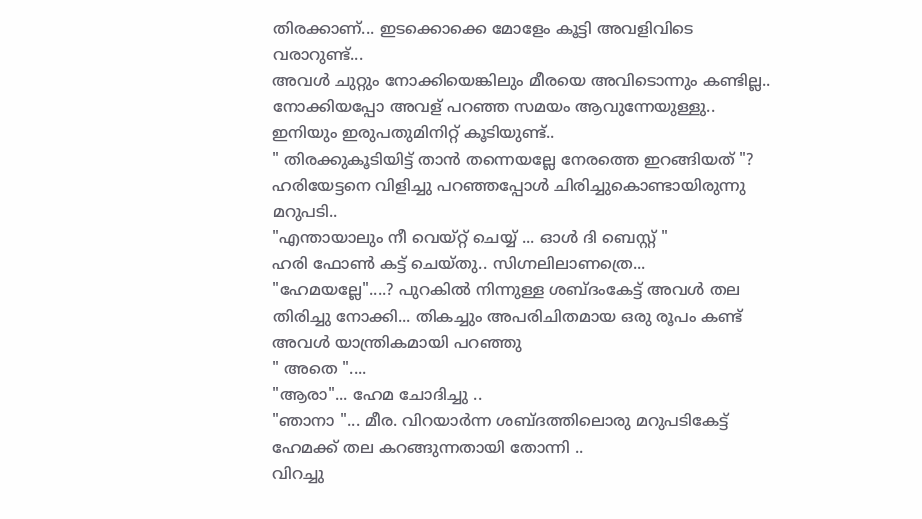തിരക്കാണ്... ഇടക്കൊക്കെ മോളേം കൂട്ടി അവളിവിടെ വരാറുണ്ട്...
അവൾ ചുറ്റും നോക്കിയെങ്കിലും മീരയെ അവിടൊന്നും കണ്ടില്ല.. നോക്കിയപ്പോ അവള് പറഞ്ഞ സമയം ആവുന്നേയുള്ളു.. ഇനിയും ഇരുപതുമിനിറ്റ് കൂടിയുണ്ട്..
" തിരക്കുകൂടിയിട്ട് താൻ തന്നെയല്ലേ നേരത്തെ ഇറങ്ങിയത് "?
ഹരിയേട്ടനെ വിളിച്ചു പറഞ്ഞപ്പോൾ ചിരിച്ചുകൊണ്ടായിരുന്നു മറുപടി..
"എന്തായാലും നീ വെയ്റ്റ് ചെയ്യ് ... ഓൾ ദി ബെസ്റ്റ്‌ "
ഹരി ഫോൺ കട്ട് ചെയ്തു.. സിഗ്നലിലാണത്രെ...
"ഹേമയല്ലേ"....? പുറകിൽ നിന്നുള്ള ശബ്ദംകേട്ട് അവൾ തല തിരിച്ചു നോക്കി... തികച്ചും അപരിചിതമായ ഒരു രൂപം കണ്ട് അവൾ യാന്ത്രികമായി പറഞ്ഞു
" അതെ "....
"ആരാ"... ഹേമ ചോദിച്ചു ..
"ഞാനാ "... മീര. വിറയാർന്ന ശബ്ദത്തിലൊരു മറുപടികേട്ട് ഹേമക്ക് തല കറങ്ങുന്നതായി തോന്നി ..
വിറച്ചു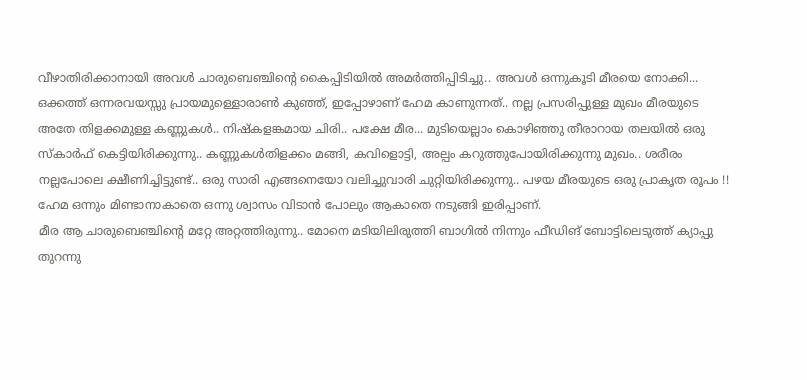വീഴാതിരിക്കാനായി അവൾ ചാരുബെഞ്ചിന്റെ കൈപ്പിടിയിൽ അമർത്തിപ്പിടിച്ചു.. അവൾ ഒന്നുകൂടി മീരയെ നോക്കി...
ഒക്കത്ത് ഒന്നരവയസ്സു പ്രായമുള്ളൊരാൺ കുഞ്ഞ്, ഇപ്പോഴാണ് ഹേമ കാണുന്നത്.. നല്ല പ്രസരിപ്പുള്ള മുഖം മീരയുടെ അതേ തിളക്കമുള്ള കണ്ണുകൾ.. നിഷ്കളങ്കമായ ചിരി.. പക്ഷേ മീര... മുടിയെല്ലാം കൊഴിഞ്ഞു തീരാറായ തലയിൽ ഒരു സ്കാർഫ് കെട്ടിയിരിക്കുന്നു.. കണ്ണുകൾതിളക്കം മങ്ങി, കവിളൊട്ടി, അല്പം കറുത്തുപോയിരിക്കുന്നു മുഖം.. ശരീരം നല്ലപോലെ ക്ഷീണിച്ചിട്ടുണ്ട്.. ഒരു സാരി എങ്ങനെയോ വലിച്ചുവാരി ചുറ്റിയിരിക്കുന്നു.. പഴയ മീരയുടെ ഒരു പ്രാകൃത രൂപം !! ഹേമ ഒന്നും മിണ്ടാനാകാതെ ഒന്നു ശ്വാസം വിടാൻ പോലും ആകാതെ നടുങ്ങി ഇരിപ്പാണ്.
മീര ആ ചാരുബെഞ്ചിന്റെ മറ്റേ അറ്റത്തിരുന്നു.. മോനെ മടിയിലിരുത്തി ബാഗിൽ നിന്നും ഫീഡിങ് ബോട്ടിലെടുത്ത് ക്യാപ്പു തുറന്നു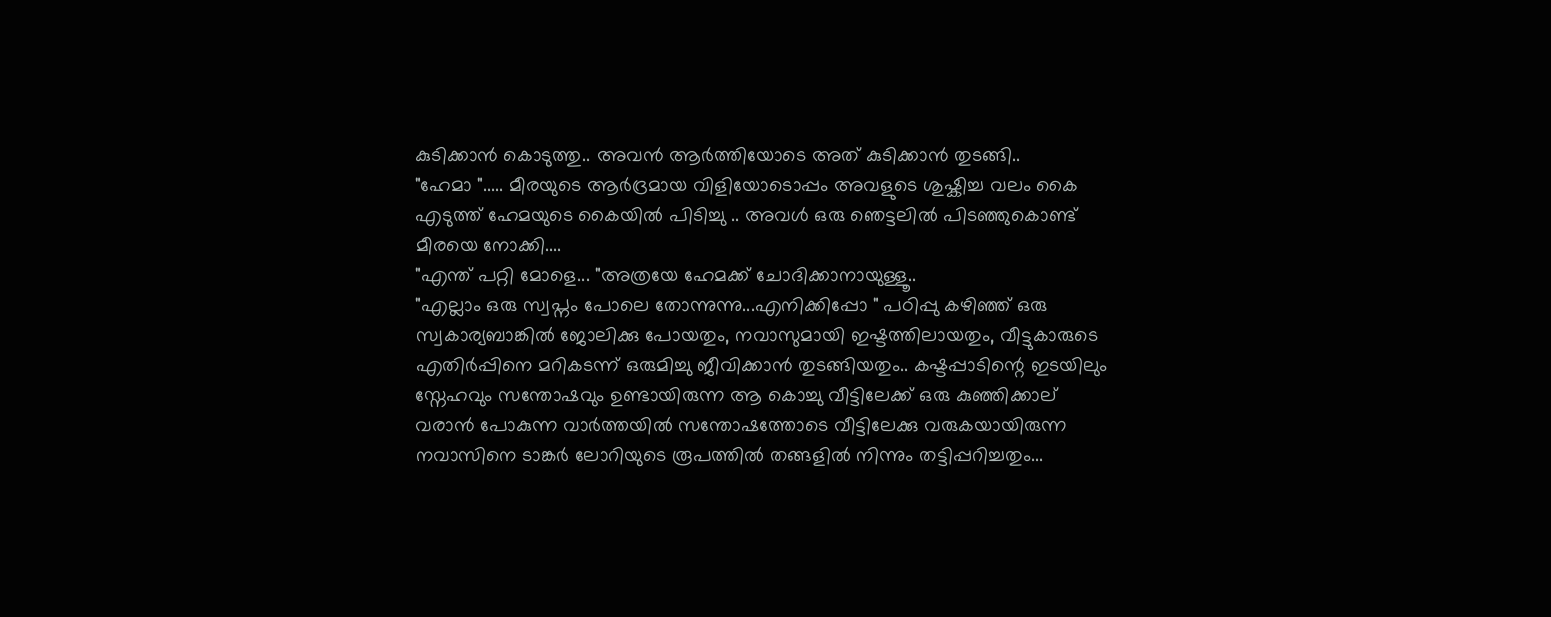കുടിക്കാൻ കൊടുത്തു.. അവൻ ആർത്തിയോടെ അത് കുടിക്കാൻ തുടങ്ങി..
"ഹേമാ "..... മീരയുടെ ആർദ്രമായ വിളിയോടൊപ്പം അവളുടെ ശുഷ്കിച്ച വലം കൈ എടുത്ത് ഹേമയുടെ കൈയിൽ പിടിച്ചു .. അവൾ ഒരു ഞെട്ടലിൽ പിടഞ്ഞുകൊണ്ട് മീരയെ നോക്കി....
"എന്ത് പറ്റി മോളെ... "അത്രയേ ഹേമക്ക് ചോദിക്കാനായുള്ളൂ..
"എല്ലാം ഒരു സ്വപ്നം പോലെ തോന്നുന്നു...എനിക്കിപ്പോ " പഠിപ്പു കഴിഞ്ഞ് ഒരു സ്വകാര്യബാങ്കിൽ ജോലിക്കു പോയതും, നവാസുമായി ഇഷ്ടത്തിലായതും, വീട്ടുകാരുടെ എതിർപ്പിനെ മറികടന്ന് ഒരുമിച്ചു ജീവിക്കാൻ തുടങ്ങിയതും.. കഷ്ടപ്പാടിന്റെ ഇടയിലും സ്നേഹവും സന്തോഷവും ഉണ്ടായിരുന്ന ആ കൊച്ചു വീട്ടിലേക്ക് ഒരു കുഞ്ഞിക്കാല് വരാൻ പോകുന്ന വാർത്തയിൽ സന്തോഷത്തോടെ വീട്ടിലേക്കു വരുകയായിരുന്ന നവാസിനെ ടാങ്കർ ലോറിയുടെ രൂപത്തിൽ തങ്ങളിൽ നിന്നും തട്ടിപ്പറിച്ചതും...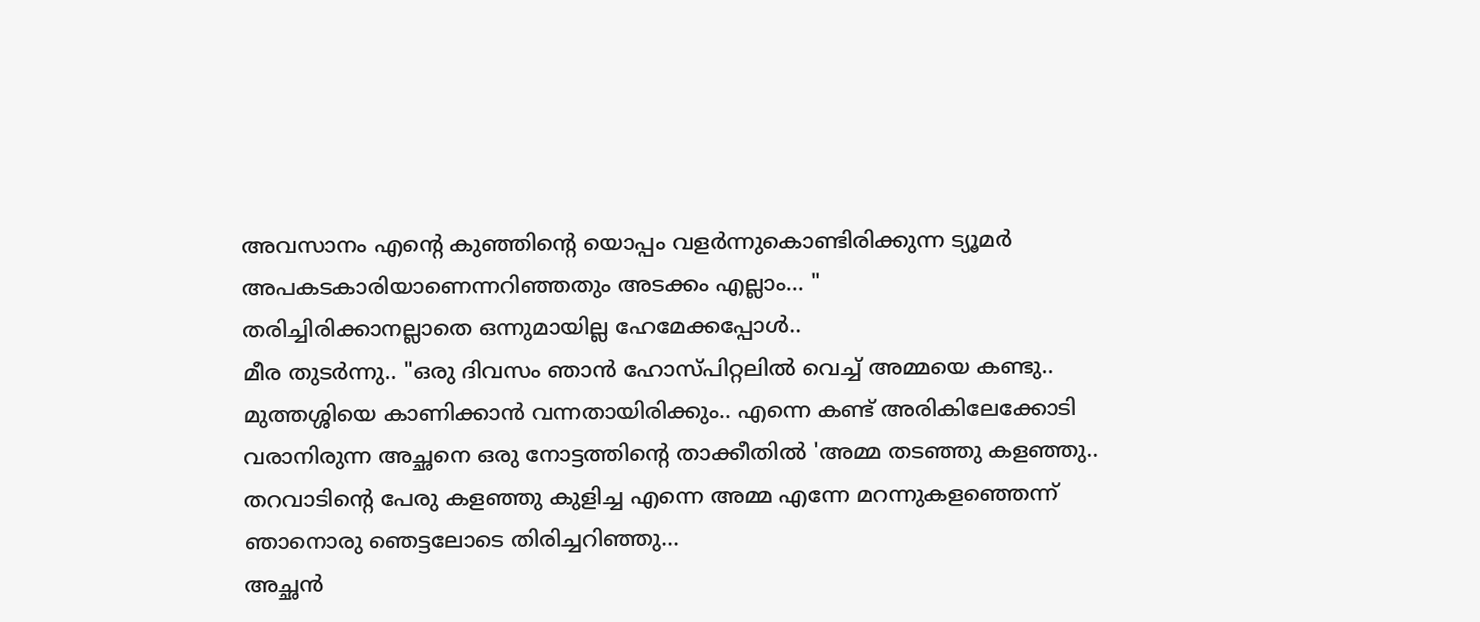അവസാനം എന്റെ കുഞ്ഞിന്റെ യൊപ്പം വളർന്നുകൊണ്ടിരിക്കുന്ന ട്യൂമർ അപകടകാരിയാണെന്നറിഞ്ഞതും അടക്കം എല്ലാം... "
തരിച്ചിരിക്കാനല്ലാതെ ഒന്നുമായില്ല ഹേമേക്കപ്പോൾ..
മീര തുടർന്നു.. "ഒരു ദിവസം ഞാൻ ഹോസ്പിറ്റലിൽ വെച്ച് അമ്മയെ കണ്ടു.. മുത്തശ്ശിയെ കാണിക്കാൻ വന്നതായിരിക്കും.. എന്നെ കണ്ട് അരികിലേക്കോടി വരാനിരുന്ന അച്ഛനെ ഒരു നോട്ടത്തിന്റെ താക്കീതിൽ 'അമ്മ തടഞ്ഞു കളഞ്ഞു.. തറവാടിന്റെ പേരു കളഞ്ഞു കുളിച്ച എന്നെ അമ്മ എന്നേ മറന്നുകളഞ്ഞെന്ന് ഞാനൊരു ഞെട്ടലോടെ തിരിച്ചറിഞ്ഞു...
അച്ഛൻ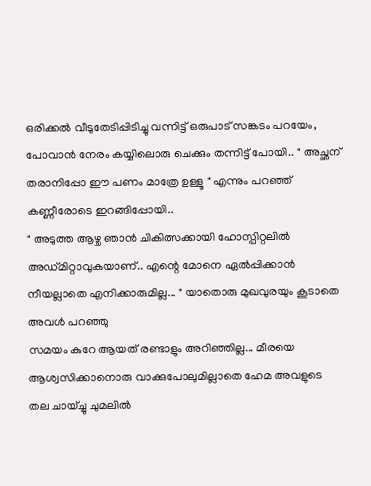ഒരിക്കൽ വീടുതേടിപ്പിടിച്ചു വന്നിട്ട് ഒരുപാട് സങ്കടം പറയേം, പോവാൻ നേരം കയ്യിലൊരു ചെക്കും തന്നിട്ട് പോയി.. " അച്ഛന് തരാനിപ്പോ ഈ പണം മാത്രേ ഉള്ളൂ " എന്നും പറഞ്ഞ് കണ്ണീരോടെ ഇറങ്ങിപ്പോയി..
" അടുത്ത ആഴ്ച ഞാൻ ചികിത്സക്കായി ഹോസ്പിറ്റലിൽ അഡ്മിറ്റാവുകയാണ്.. എന്റെ മോനെ ഏൽപ്പിക്കാൻ നീയല്ലാതെ എനിക്കാരുമില്ല... " യാതൊരു മുഖവുരയും കൂടാതെ അവൾ പറഞ്ഞു
സമയം കുറേ ആയത് രണ്ടാളും അറിഞ്ഞില്ല... മീരയെ ആശ്വസിക്കാനൊരു വാക്കുപോലുമില്ലാതെ ഹേമ അവളുടെ തല ചായ്ച്ചു ചുമലിൽ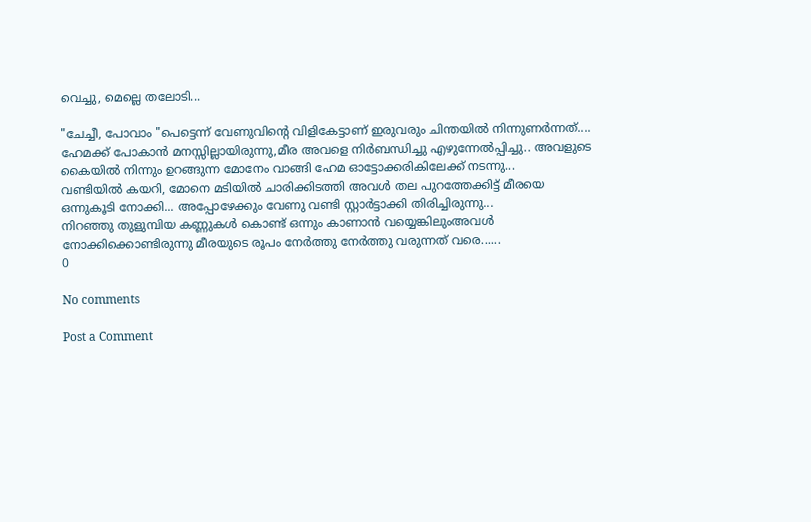വെച്ചു, മെല്ലെ തലോടി...

"ചേച്ചീ, പോവാം "പെട്ടെന്ന് വേണുവിന്റെ വിളികേട്ടാണ് ഇരുവരും ചിന്തയിൽ നിന്നുണർന്നത്....
ഹേമക്ക് പോകാൻ മനസ്സില്ലായിരുന്നു,മീര അവളെ നിർബന്ധിച്ചു എഴുന്നേൽപ്പിച്ചു.. അവളുടെ കൈയിൽ നിന്നും ഉറങ്ങുന്ന മോനേം വാങ്ങി ഹേമ ഓട്ടോക്കരികിലേക്ക് നടന്നു...
വണ്ടിയിൽ കയറി, മോനെ മടിയിൽ ചാരിക്കിടത്തി അവൾ തല പുറത്തേക്കിട്ട് മീരയെ ഒന്നുകൂടി നോക്കി... അപ്പോഴേക്കും വേണു വണ്ടി സ്റ്റാർട്ടാക്കി തിരിച്ചിരുന്നു...
നിറഞ്ഞു തുളുമ്പിയ കണ്ണുകൾ കൊണ്ട് ഒന്നും കാണാൻ വയ്യെങ്കിലുംഅവൾ നോക്കിക്കൊണ്ടിരുന്നു മീരയുടെ രൂപം നേർത്തു നേർത്തു വരുന്നത് വരെ......
0

No comments

Post a Comment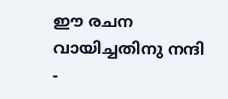ഈ രചന വായിച്ചതിനു നന്ദി -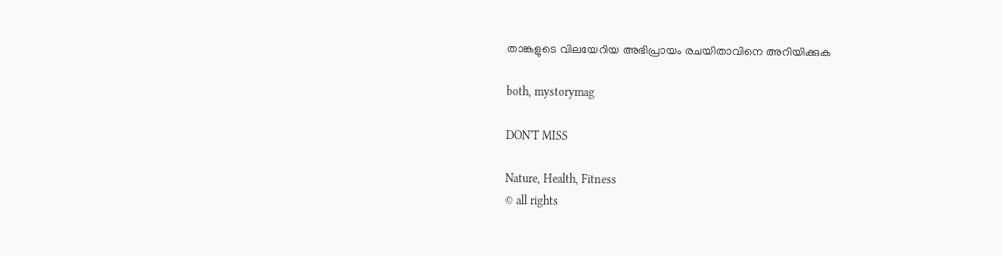താങ്കളുടെ വിലയേറിയ അഭിപ്രായം രചയിതാവിനെ അറിയിക്കുക

both, mystorymag

DON'T MISS

Nature, Health, Fitness
© all rights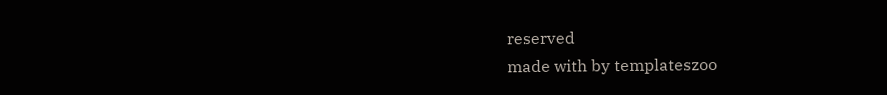reserved
made with by templateszoo